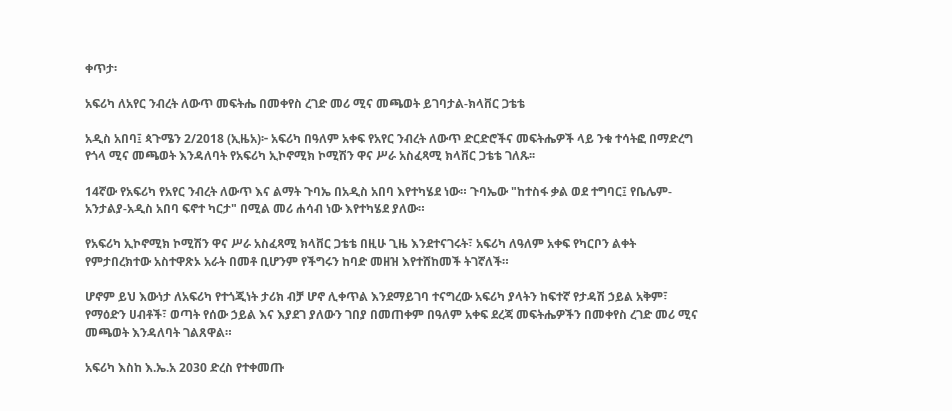ቀጥታ፡

አፍሪካ ለአየር ንብረት ለውጥ መፍትሔ በመቀየስ ረገድ መሪ ሚና መጫወት ይገባታል-ክላቨር ጋቴቴ

አዲስ አበባ፤ ጳጉሜን 2/2018 (ኢዜአ)፦ አፍሪካ በዓለም አቀፍ የአየር ንብረት ለውጥ ድርድሮችና መፍትሔዎች ላይ ንቁ ተሳትፎ በማድረግ የጎላ ሚና መጫወት እንዳለባት የአፍሪካ ኢኮኖሚክ ኮሚሽን ዋና ሥራ አስፈጻሚ ክላቨር ጋቴቴ ገለጹ፡፡

14ኛው የአፍሪካ የአየር ንብረት ለውጥ እና ልማት ጉባኤ በአዲስ አበባ እየተካሄደ ነው። ጉባኤው "ከተስፋ ቃል ወደ ተግባር፤ የቤሌም-አንታልያ-አዲስ አበባ ፍኖተ ካርታ" በሚል መሪ ሐሳብ ነው እየተካሄደ ያለው።

የአፍሪካ ኢኮኖሚክ ኮሚሽን ዋና ሥራ አስፈጻሚ ክላቨር ጋቴቴ በዚሁ ጊዜ እንደተናገሩት፣ አፍሪካ ለዓለም አቀፍ የካርቦን ልቀት የምታበረክተው አስተዋጽኦ አራት በመቶ ቢሆንም የችግሩን ከባድ መዘዝ እየተሸከመች ትገኛለች።

ሆኖም ይህ እውነታ ለአፍሪካ የተጎጂነት ታሪክ ብቻ ሆኖ ሊቀጥል እንደማይገባ ተናግረው አፍሪካ ያላትን ከፍተኛ የታዳሽ ኃይል አቅም፣ የማዕድን ሀብቶች፣ ወጣት የሰው ኃይል እና እያደገ ያለውን ገበያ በመጠቀም በዓለም አቀፍ ደረጃ መፍትሔዎችን በመቀየስ ረገድ መሪ ሚና መጫወት እንዳለባት ገልጸዋል።

አፍሪካ እስከ እ.ኤ.አ 2030 ድረስ የተቀመጡ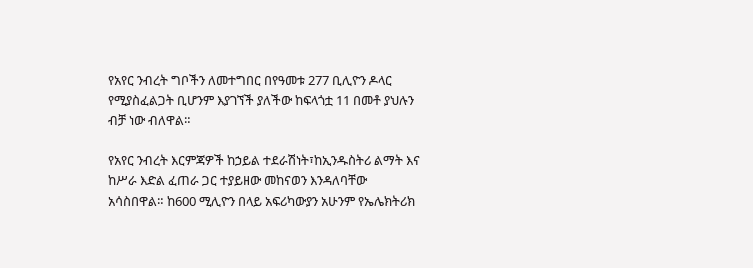የአየር ንብረት ግቦችን ለመተግበር በየዓመቱ 277 ቢሊዮን ዶላር የሚያስፈልጋት ቢሆንም እያገኘች ያለችው ከፍላጎቷ 11 በመቶ ያህሉን ብቻ ነው ብለዋል።

የአየር ንብረት እርምጃዎች ከኃይል ተደራሽነት፣ከኢንዱስትሪ ልማት እና ከሥራ እድል ፈጠራ ጋር ተያይዘው መከናወን እንዳለባቸው አሳስበዋል። ከ600 ሚሊዮን በላይ አፍሪካውያን አሁንም የኤሌክትሪክ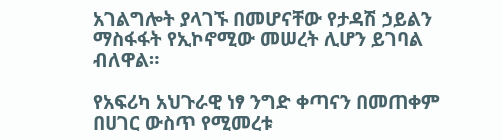አገልግሎት ያላገኙ በመሆናቸው የታዳሽ ኃይልን ማስፋፋት የኢኮኖሚው መሠረት ሊሆን ይገባል ብለዋል።

የአፍሪካ አህጉራዊ ነፃ ንግድ ቀጣናን በመጠቀም በሀገር ውስጥ የሚመረቱ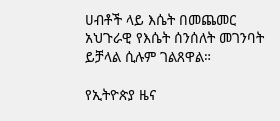ሀብቶች ላይ እሴት በመጨመር አህጉራዊ የእሴት ሰንሰለት መገንባት ይቻላል ሲሉም ገልጸዋል።

የኢትዮጵያ ዜና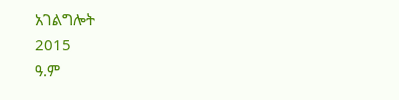አገልግሎት
2015
ዓ.ም